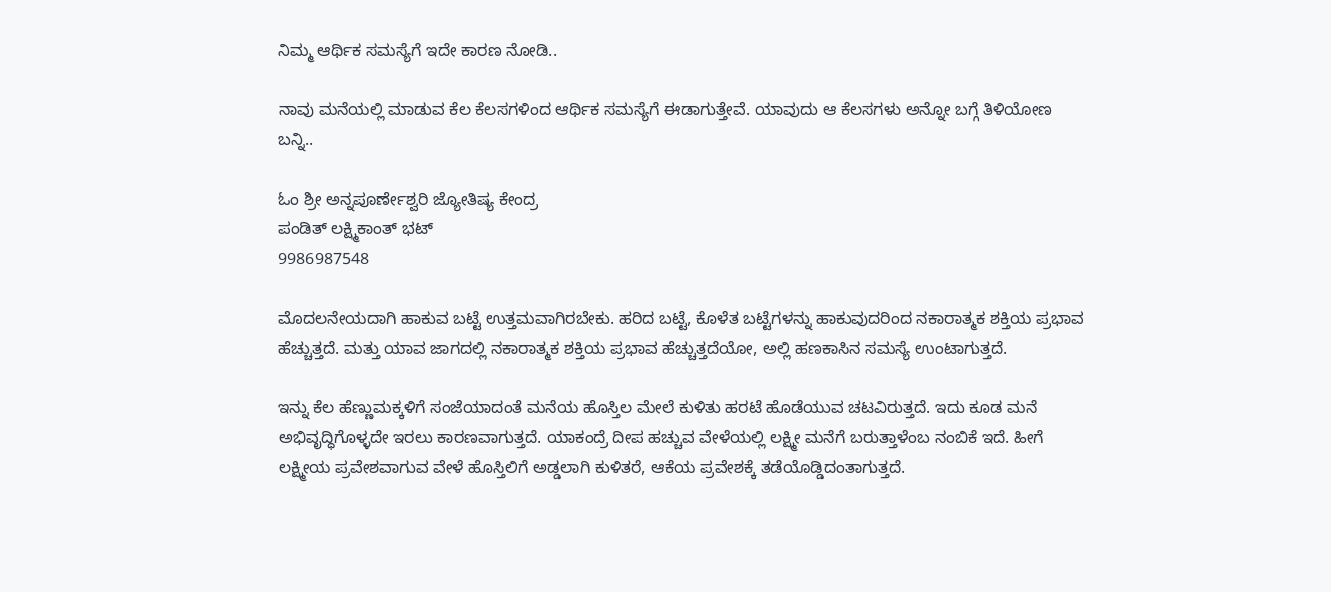ನಿಮ್ಮ ಆರ್ಥಿಕ ಸಮಸ್ಯೆಗೆ ಇದೇ ಕಾರಣ ನೋಡಿ..

ನಾವು ಮನೆಯಲ್ಲಿ ಮಾಡುವ ಕೆಲ ಕೆಲಸಗಳಿಂದ ಆರ್ಥಿಕ ಸಮಸ್ಯೆಗೆ ಈಡಾಗುತ್ತೇವೆ. ಯಾವುದು ಆ ಕೆಲಸಗಳು ಅನ್ನೋ ಬಗ್ಗೆ ತಿಳಿಯೋಣ ಬನ್ನಿ..

ಓಂ ಶ್ರೀ ಅನ್ನಪೂರ್ಣೇಶ್ವರಿ ಜ್ಯೋತಿಷ್ಯ ಕೇಂದ್ರ
ಪಂಡಿತ್ ಲಕ್ಷ್ಮಿಕಾಂತ್ ಭಟ್
9986987548

ಮೊದಲನೇಯದಾಗಿ ಹಾಕುವ ಬಟ್ಟೆ ಉತ್ತಮವಾಗಿರಬೇಕು. ಹರಿದ ಬಟ್ಟೆ, ಕೊಳೆತ ಬಟ್ಟೆಗಳನ್ನು ಹಾಕುವುದರಿಂದ ನಕಾರಾತ್ಮಕ ಶಕ್ತಿಯ ಪ್ರಭಾವ ಹೆಚ್ಚುತ್ತದೆ. ಮತ್ತು ಯಾವ ಜಾಗದಲ್ಲಿ ನಕಾರಾತ್ಮಕ ಶಕ್ತಿಯ ಪ್ರಭಾವ ಹೆಚ್ಚುತ್ತದೆಯೋ, ಅಲ್ಲಿ ಹಣಕಾಸಿನ ಸಮಸ್ಯೆ ಉಂಟಾಗುತ್ತದೆ.

ಇನ್ನು ಕೆಲ ಹೆಣ್ಣುಮಕ್ಕಳಿಗೆ ಸಂಜೆಯಾದಂತೆ ಮನೆಯ ಹೊಸ್ತಿಲ ಮೇಲೆ ಕುಳಿತು ಹರಟೆ ಹೊಡೆಯುವ ಚಟವಿರುತ್ತದೆ. ಇದು ಕೂಡ ಮನೆ ಅಭಿವೃದ್ಧಿಗೊಳ್ಳದೇ ಇರಲು ಕಾರಣವಾಗುತ್ತದೆ. ಯಾಕಂದ್ರೆ ದೀಪ ಹಚ್ಚುವ ವೇಳೆಯಲ್ಲಿ ಲಕ್ಷ್ಮೀ ಮನೆಗೆ ಬರುತ್ತಾಳೆಂಬ ನಂಬಿಕೆ ಇದೆ. ಹೀಗೆ ಲಕ್ಷ್ಮೀಯ ಪ್ರವೇಶವಾಗುವ ವೇಳೆ ಹೊಸ್ತಿಲಿಗೆ ಅಡ್ಡಲಾಗಿ ಕುಳಿತರೆ, ಆಕೆಯ ಪ್ರವೇಶಕ್ಕೆ ತಡೆಯೊಡ್ಡಿದಂತಾಗುತ್ತದೆ.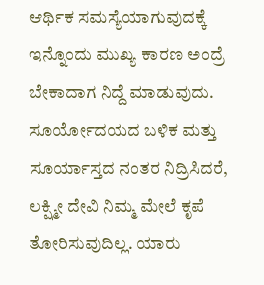ಆರ್ಥಿಕ ಸಮಸ್ಯೆಯಾಗುವುದಕ್ಕೆ ಇನ್ನೊಂದು ಮುಖ್ಯ ಕಾರಣ ಅಂದ್ರೆ ಬೇಕಾದಾಗ ನಿದ್ದೆ ಮಾಡುವುದು. ಸೂರ್ಯೋದಯದ ಬಳಿಕ ಮತ್ತು ಸೂರ್ಯಾಸ್ತದ ನಂತರ ನಿದ್ರಿಸಿದರೆ, ಲಕ್ಷ್ಮೀ ದೇವಿ ನಿಮ್ಮ ಮೇಲೆ ಕೃಪೆ ತೋರಿಸುವುದಿಲ್ಲ. ಯಾರು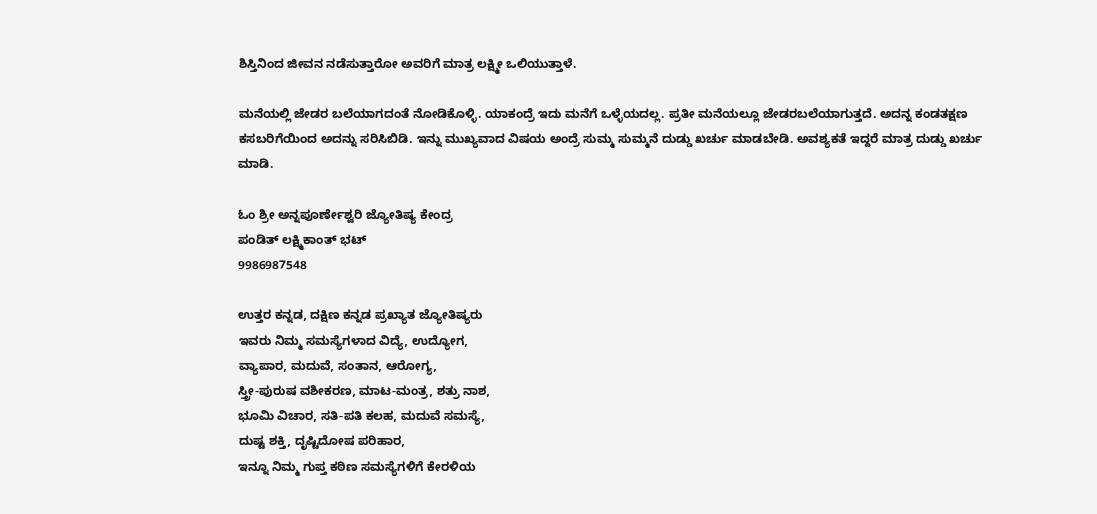ಶಿಸ್ತಿನಿಂದ ಜೀವನ ನಡೆಸುತ್ತಾರೋ ಅವರಿಗೆ ಮಾತ್ರ ಲಕ್ಷ್ಮೀ ಒಲಿಯುತ್ತಾಳೆ.

ಮನೆಯಲ್ಲಿ ಜೇಡರ ಬಲೆಯಾಗದಂತೆ ನೋಡಿಕೊಳ್ಳಿ. ಯಾಕಂದ್ರೆ ಇದು ಮನೆಗೆ ಒಳ್ಳೆಯದಲ್ಲ. ಪ್ರತೀ ಮನೆಯಲ್ಲೂ ಜೇಡರಬಲೆಯಾಗುತ್ತದೆ. ಅದನ್ನ ಕಂಡತಕ್ಷಣ ಕಸಬರಿಗೆಯಿಂದ ಅದನ್ನು ಸರಿಸಿಬಿಡಿ. ಇನ್ನು ಮುಖ್ಯವಾದ ವಿಷಯ ಅಂದ್ರೆ ಸುಮ್ಮ ಸುಮ್ಮನೆ ದುಡ್ಡು ಖರ್ಚು ಮಾಡಬೇಡಿ. ಅವಶ್ಯಕತೆ ಇದ್ದರೆ ಮಾತ್ರ ದುಡ್ಡು ಖರ್ಚು ಮಾಡಿ.

ಓಂ ಶ್ರೀ ಅನ್ನಪೂರ್ಣೇಶ್ವರಿ ಜ್ಯೋತಿಷ್ಯ ಕೇಂದ್ರ
ಪಂಡಿತ್ ಲಕ್ಷ್ಮಿಕಾಂತ್ ಭಟ್
9986987548

ಉತ್ತರ ಕನ್ನಡ, ದಕ್ಷಿಣ ಕನ್ನಡ ಪ್ರಖ್ಯಾತ ಜ್ಯೋತಿಷ್ಯರು
ಇವರು ನಿಮ್ಮ ಸಮಸ್ಯೆಗಳಾದ ವಿದ್ಯೆ, ಉದ್ಯೋಗ,
ವ್ಯಾಪಾರ, ಮದುವೆ, ಸಂತಾನ, ಆರೋಗ್ಯ,
ಸ್ತ್ರೀ-ಪುರುಷ ವಶೀಕರಣ, ಮಾಟ-ಮಂತ್ರ, ಶತ್ರು ನಾಶ,
ಭೂಮಿ ವಿಚಾರ, ಸತಿ-ಪತಿ ಕಲಹ, ಮದುವೆ ಸಮಸ್ಯೆ,
ದುಷ್ಟ ಶಕ್ತಿ, ದೃಷ್ಟಿದೋಷ ಪರಿಹಾರ,
ಇನ್ನೂ ನಿಮ್ಮ ಗುಪ್ತ ಕಠಿಣ ಸಮಸ್ಯೆಗಳಿಗೆ ಕೇರಳಿಯ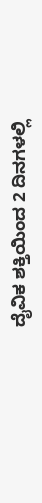ದೈವಿಕ ಶಕ್ತಿಯಿಂದ 2 ದಿನಗಳಲ್ಲಿ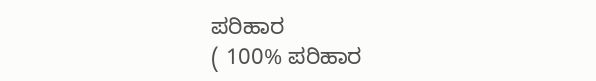ಪರಿಹಾರ
( 100% ಪರಿಹಾರ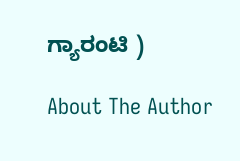ಗ್ಯಾರಂಟಿ )

About The Author